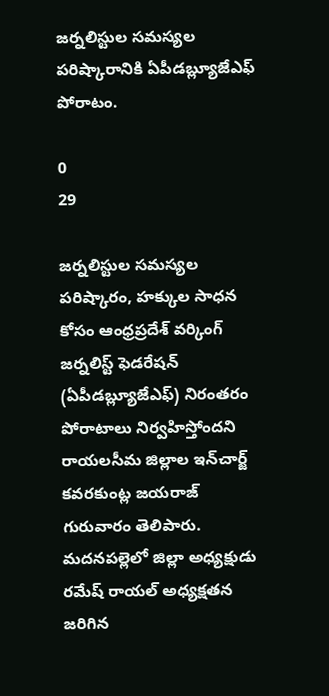జర్నలిస్టుల సమస్యల పరిష్కారానికి ఏపీడబ్ల్యూజేఎఫ్ పోరాటం.

0
29

జర్నలిస్టుల సమస్యల పరిష్కారం, హక్కుల సాధన కోసం ఆంధ్రప్రదేశ్ వర్కింగ్ జర్నలిస్ట్ ఫెడరేషన్ (ఏపీడబ్ల్యూజేఎఫ్) నిరంతరం పోరాటాలు నిర్వహిస్తోందని రాయలసీమ జిల్లాల ఇన్‌చార్జ్ కవరకుంట్ల జయరాజ్ గురువారం తెలిపారు. మదనపల్లెలో జిల్లా అధ్యక్షుడు రమేష్ రాయల్ అధ్యక్షతన జరిగిన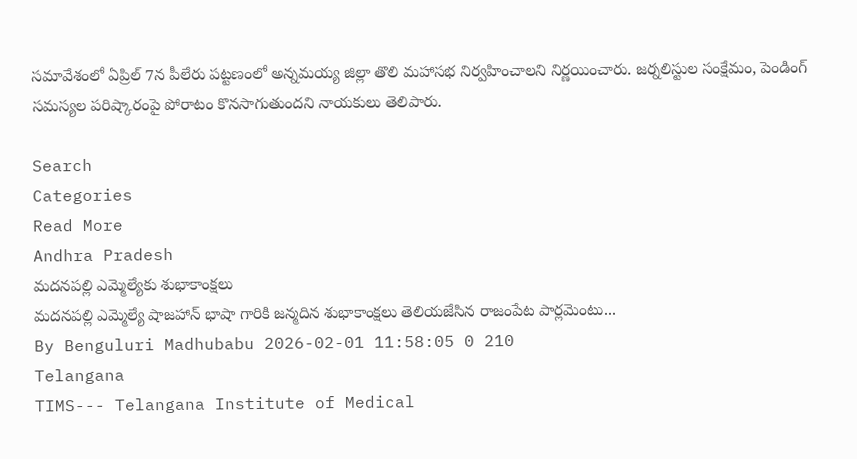సమావేశంలో ఏప్రిల్ 7న పీలేరు పట్టణంలో అన్నమయ్య జిల్లా తొలి మహాసభ నిర్వహించాలని నిర్ణయించారు. జర్నలిస్టుల సంక్షేమం, పెండింగ్ సమస్యల పరిష్కారంపై పోరాటం కొనసాగుతుందని నాయకులు తెలిపారు.

Search
Categories
Read More
Andhra Pradesh
మదనపల్లి ఎమ్మెల్యేకు శుభాకాంక్షలు
మదనపల్లి ఎమ్మెల్యే షాజహాన్ భాషా గారికి జన్మదిన శుభాకాంక్షలు తెలియజేసిన రాజంపేట పార్లమెంటు...
By Benguluri Madhubabu 2026-02-01 11:58:05 0 210
Telangana
TIMS--- Telangana Institute of Medical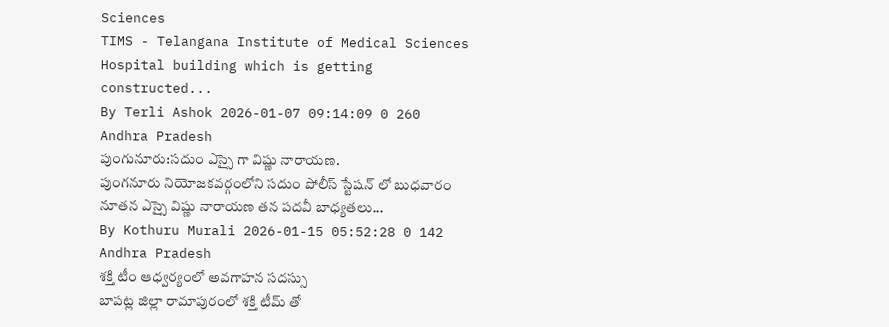Sciences
TIMS - Telangana Institute of Medical Sciences Hospital building which is getting constructed...
By Terli Ashok 2026-01-07 09:14:09 0 260
Andhra Pradesh
పుంగునూరు:సదుం ఎస్సై గా విష్ణు నారాయణ.
పుంగనూరు నియోజకవర్గంలోని సదుం పోలీస్ స్టేషన్ లో బుధవారం నూతన ఎస్సై విష్ణు నారాయణ తన పదవీ బాధ్యతలు...
By Kothuru Murali 2026-01-15 05:52:28 0 142
Andhra Pradesh
శక్తి టీం ఆధ్వర్యంలో అవగాహన సదస్సు
బాపట్ల జిల్లా రామాపురంలో శక్తి టీమ్ తో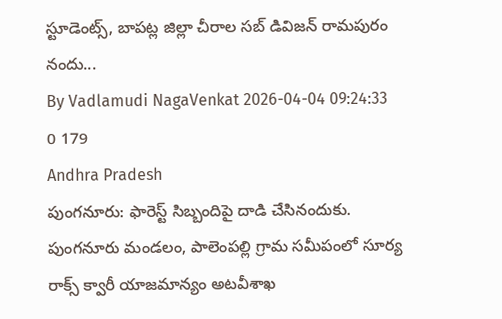స్టూడెంట్స్, బాపట్ల జిల్లా చీరాల సబ్ డివిజన్ రామపురం నందు...
By Vadlamudi NagaVenkat 2026-04-04 09:24:33 0 179
Andhra Pradesh
పుంగనూరు: ఫారెస్ట్ సిబ్బందిపై దాడి చేసినందుకు.
పుంగనూరు మండలం, పాలెంపల్లి గ్రామ సమీపంలో సూర్య రాక్స్ క్వారీ యాజమాన్యం అటవీశాఖ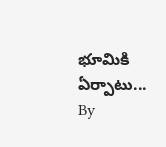భూమికి ఏర్పాటు...
By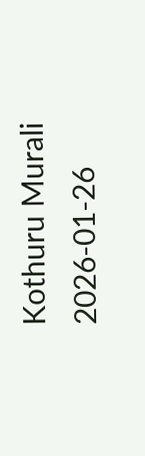Kothuru Murali 2026-01-26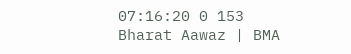07:16:20 0 153
Bharat Aawaz | BMA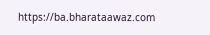https://ba.bharataawaz.com